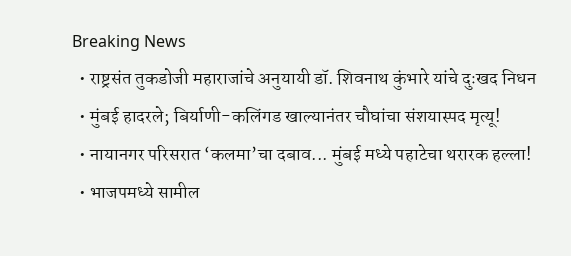Breaking News
  • राष्ट्रसंत तुकडोजी महाराजांचे अनुयायी डॉ. शिवनाथ कुंभारे यांचे दुःखद निधन
  • मुंबई हादरले; बिर्याणी-कलिंगड खाल्यानंतर चौघांचा संशयास्पद मृत्यू!
  • नायानगर परिसरात ‘कलमा’चा दबाव... मुंबई मध्ये पहाटेचा थरारक हल्ला!
  • भाजपमध्ये सामील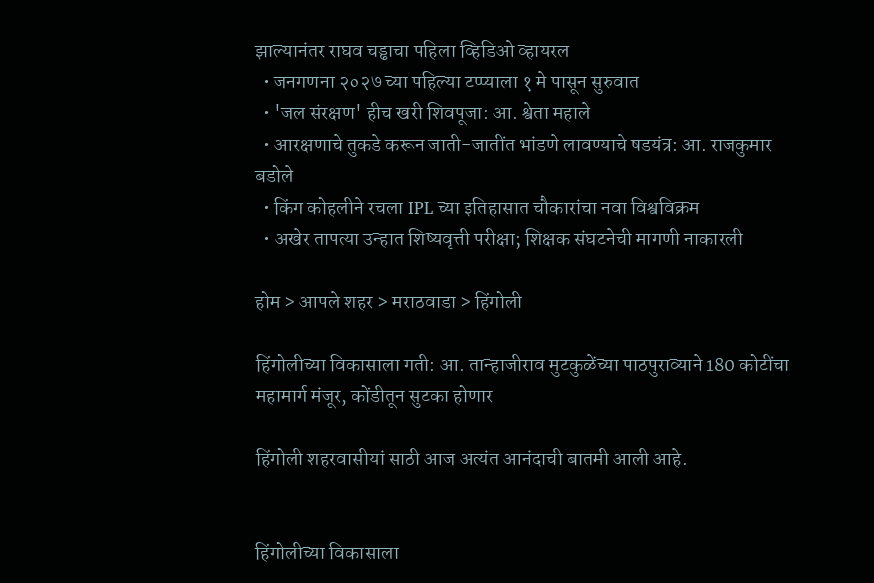झाल्यानंतर राघव चड्ढाचा पहिला व्हिडिओ व्हायरल
  • जनगणना २०२७ च्या पहिल्या टप्प्याला १ मे पासून सुरुवात
  • 'जल संरक्षण' हीच खरी शिवपूजा: आ. श्वेता महाले
  • आरक्षणाचे तुकडे करून जाती-जातींत भांडणे लावण्याचे षडयंत्र: आ. राजकुमार बडोले
  • किंग कोहलीने रचला IPL च्या इतिहासात चौकारांचा नवा विश्वविक्रम
  • अखेर तापत्या उन्हात शिष्यवृत्ती परीक्षा; शिक्षक संघटनेची मागणी नाकारली

होम > आपले शहर > मराठवाडा > हिंगोली

हिंगोलीच्या विकासाला गती: आ. तान्हाजीराव मुटकुळेंच्या पाठपुराव्याने 180 कोटींचा महामार्ग मंजूर, कोंडीतून सुटका होणार

हिंगोली शहरवासीयां साठी आज अत्यंत आनंदाची बातमी आली आहे.


हिंगोलीच्या विकासाला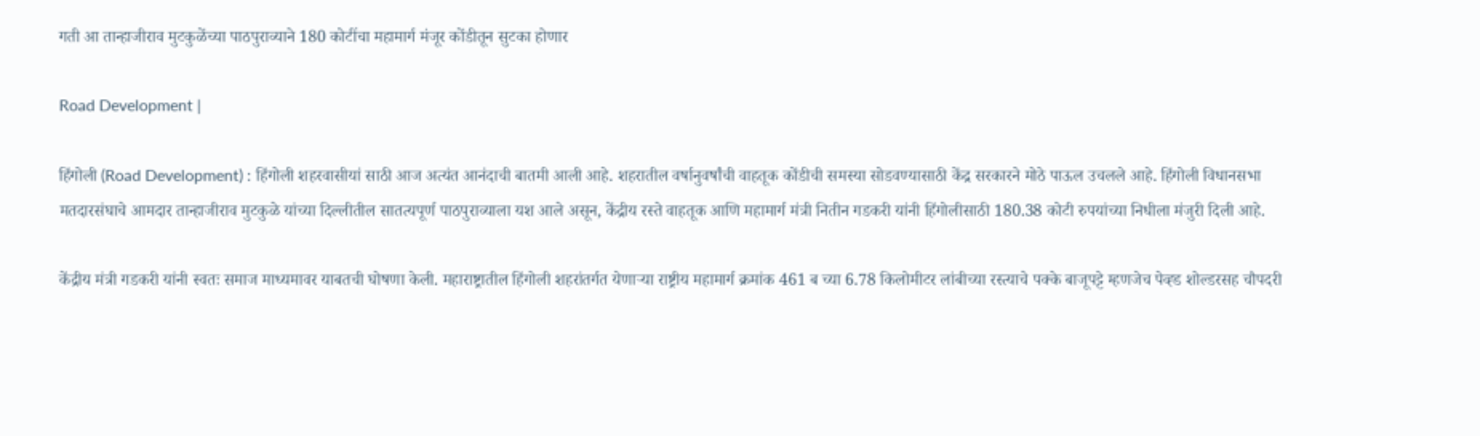गती आ तान्हाजीराव मुटकुळेंच्या पाठपुराव्याने 180 कोटींचा महामार्ग मंजूर कोंडीतून सुटका होणार

Road Development |

हिंगोली (Road Development) : हिंगोली शहरवासीयां साठी आज अत्यंत आनंदाची बातमी आली आहे. शहरातील वर्षानुवर्षांची वाहतूक कोंडीची समस्या सोडवण्यासाठी केंद्र सरकारने मोठे पाऊल उचलले आहे. हिंगोली विधानसभा मतदारसंघाचे आमदार तान्हाजीराव मुटकुळे यांच्या दिल्लीतील सातत्यपूर्ण पाठपुराव्याला यश आले असून, केंद्रीय रस्ते वाहतूक आणि महामार्ग मंत्री नितीन गडकरी यांनी हिंगोलीसाठी 180.38 कोटी रुपयांच्या निधीला मंजुरी दिली आहे.

केंद्रीय मंत्री गडकरी यांनी स्वतः समाज माध्यमावर याबतची घोषणा केली. महाराष्ट्रातील हिंगोली शहरांतर्गत येणाऱ्या राष्ट्रीय महामार्ग क्रमांक 461 ब च्या 6.78 किलोमीटर लांबीच्या रस्त्याचे पक्के बाजूपट्टे म्हणजेच पेव्ह्ड शोल्डरसह चौपदरी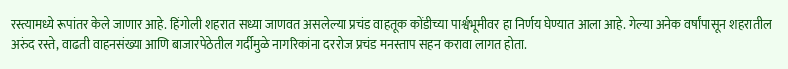रस्त्यामध्ये रूपांतर केले जाणार आहे. हिंगोली शहरात सध्या जाणवत असलेल्या प्रचंड वाहतूक कोंडीच्या पार्श्वभूमीवर हा निर्णय घेण्यात आला आहे. गेल्या अनेक वर्षांपासून शहरातील अरुंद रस्ते, वाढती वाहनसंख्या आणि बाजारपेठेतील गर्दीमुळे नागरिकांना दररोज प्रचंड मनस्ताप सहन करावा लागत होता.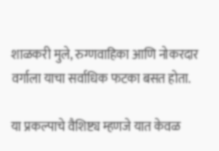शाळकरी मुले, रुग्णवाहिका आणि नोकरदार वर्गाला याचा सर्वाधिक फटका बसत होता.

या प्रकल्पाचे वैशिष्ट्य म्हणजे यात केवळ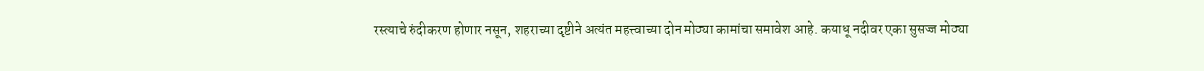रस्त्याचे रुंदीकरण होणार नसून, शहराच्या दृष्टीने अत्यंत महत्त्वाच्या दोन मोठ्या कामांचा समावेश आहे. कयाधू नदीवर एका सुसज्ज मोठ्या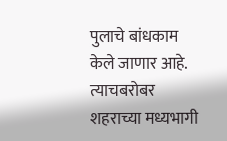पुलाचे बांधकाम केले जाणार आहे. त्याचबरोबर शहराच्या मध्यभागी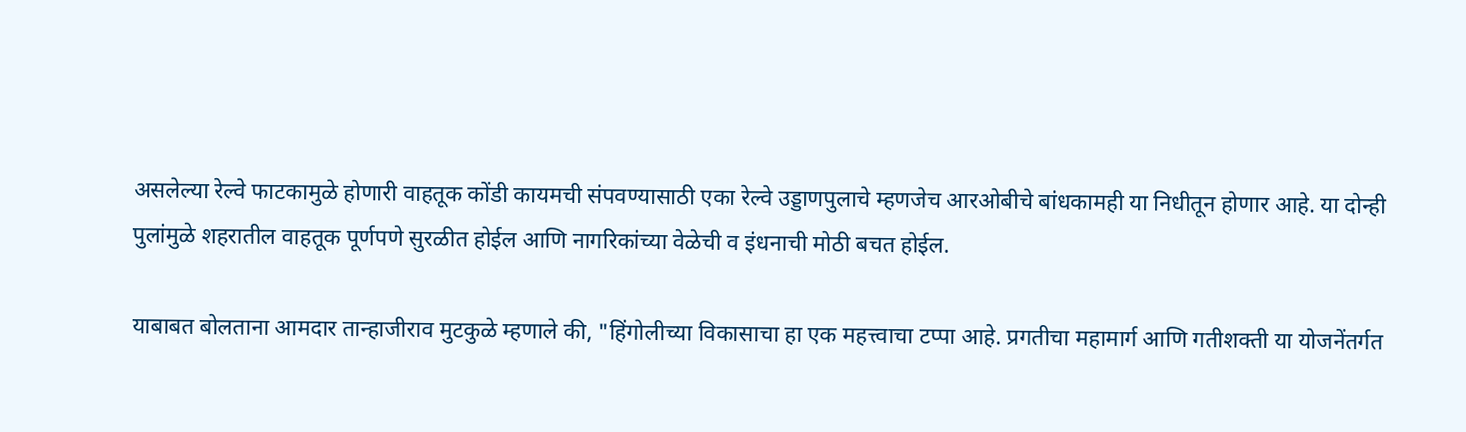असलेल्या रेल्वे फाटकामुळे होणारी वाहतूक कोंडी कायमची संपवण्यासाठी एका रेल्वे उड्डाणपुलाचे म्हणजेच आरओबीचे बांधकामही या निधीतून होणार आहे. या दोन्ही पुलांमुळे शहरातील वाहतूक पूर्णपणे सुरळीत होईल आणि नागरिकांच्या वेळेची व इंधनाची मोठी बचत होईल.

याबाबत बोलताना आमदार तान्हाजीराव मुटकुळे म्हणाले की, "हिंगोलीच्या विकासाचा हा एक महत्त्वाचा टप्पा आहे. प्रगतीचा महामार्ग आणि गतीशक्ती या योजनेंतर्गत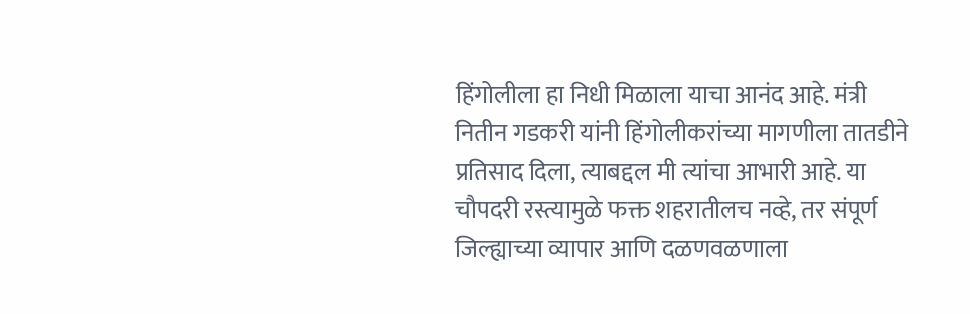हिंगोलीला हा निधी मिळाला याचा आनंद आहे. मंत्री नितीन गडकरी यांनी हिंगोलीकरांच्या मागणीला तातडीने प्रतिसाद दिला, त्याबद्दल मी त्यांचा आभारी आहे. या चौपदरी रस्त्यामुळे फक्त शहरातीलच नव्हे, तर संपूर्ण जिल्ह्याच्या व्यापार आणि दळणवळणाला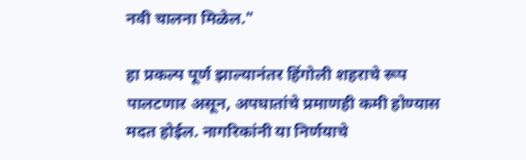नवी चालना मिळेल."

हा प्रकल्प पूर्ण झाल्यानंतर हिंगोली शहराचे रूप पालटणार असून, अपघातांचे प्रमाणही कमी होण्यास मदत होईल. नागरिकांनी या निर्णयाचे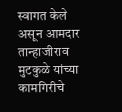स्वागत केले असून आमदार तान्हाजीराव मुटकुळे यांच्या कामगिरीचे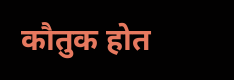कौतुक होत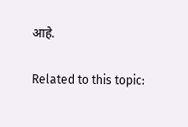आहे.

Related to this topic: